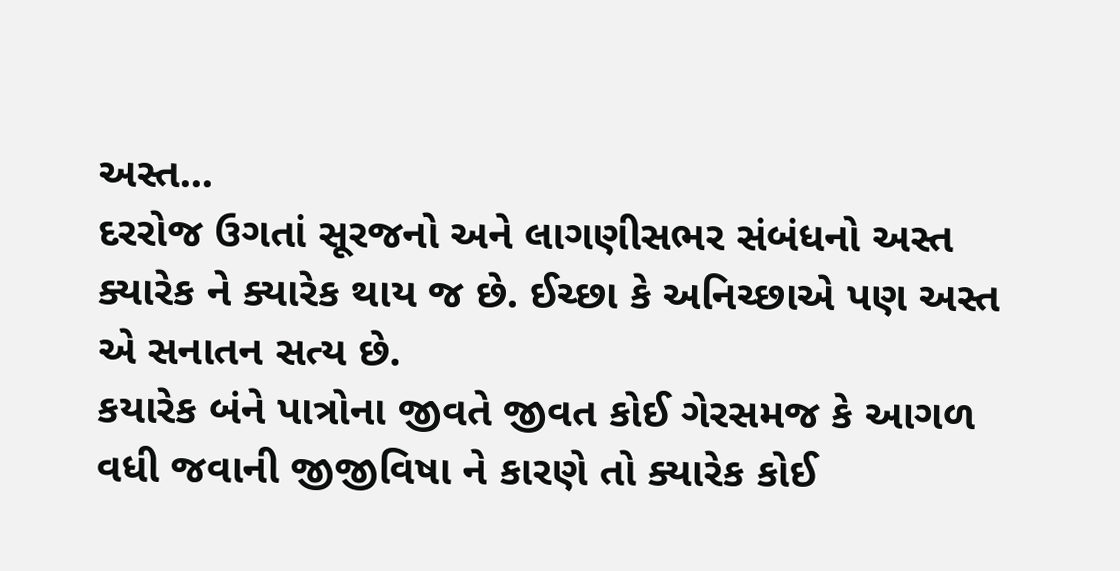અસ્ત...
દરરોજ ઉગતાં સૂરજનો અને લાગણીસભર સંબંધનો અસ્ત ક્યારેક ને ક્યારેક થાય જ છે. ઈચ્છા કે અનિચ્છાએ પણ અસ્ત એ સનાતન સત્ય છે.
કયારેક બંને પાત્રોના જીવતે જીવત કોઈ ગેરસમજ કે આગળ વધી જવાની જીજીવિષા ને કારણે તો ક્યારેક કોઈ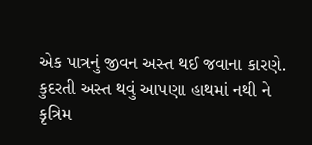એક પાત્રનું જીવન અસ્ત થઈ જવાના કારણે.
કુદરતી અસ્ત થવું આપણા હાથમાં નથી ને કૃત્રિમ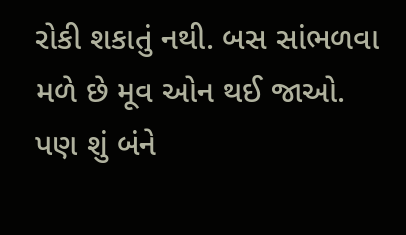રોકી શકાતું નથી. બસ સાંભળવા મળે છે મૂવ ઓન થઈ જાઓ. પણ શું બંને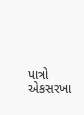પાત્રો એકસરખા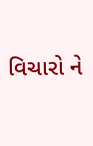વિચારો ને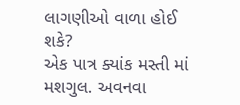લાગણીઓ વાળા હોઈ શકે?
એક પાત્ર ક્યાંક મસ્તી માં મશગુલ. અવનવા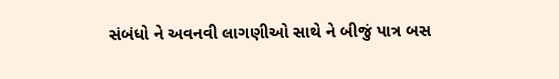સંબંધો ને અવનવી લાગણીઓ સાથે ને બીજું પાત્ર બસ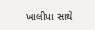ખાલીપા સાથે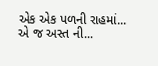એક એક પળની રાહમાં... એ જ અસ્ત ની...